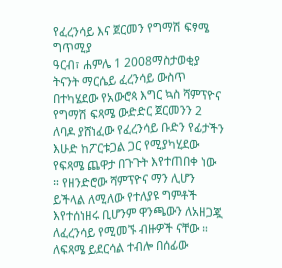የፈረንሳይ እና ጀርመን የግማሽ ፍፃሜ ግጥሚያ
ዓርብ፣ ሐምሌ 1 2008ማስታወቂያ
ትናንት ማርሴይ ፈረንሳይ ውስጥ በተካሄደው የአውሮጳ እግር ኳስ ሻምፕዮና የግማሽ ፍጻሜ ውድድር ጀርመንን 2 ለባዶ ያሸነፈው የፈረንሳይ ቡድን የፊታችን እሁድ ከፖርቱጋል ጋር የሚያካሂደው የፍጻሜ ጨዋታ በጉጉት እየተጠበቀ ነው ። የዘንድሮው ሻምፕዮና ማን ሊሆን ይችላል ለሚለው የተለያዩ ግምቶች እየተሰነዘሩ ቢሆንም ዋንጫውን ለአዘጋጇ ለፈረንሳይ የሚመኙ ብዙዎች ናቸው ። ለፍጻሜ ይደርሳል ተብሎ በሰፊው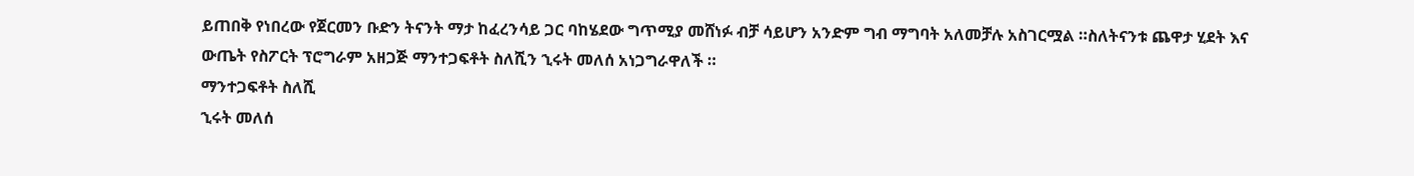ይጠበቅ የነበረው የጀርመን ቡድን ትናንት ማታ ከፈረንሳይ ጋር ባከሄደው ግጥሚያ መሸነፉ ብቻ ሳይሆን አንድም ግብ ማግባት አለመቻሉ አስገርሟል ።ስለትናንቱ ጨዋታ ሂደት እና ውጤት የስፖርት ፕሮግራም አዘጋጅ ማንተጋፍቶት ስለሺን ኂሩት መለሰ አነጋግራዋለች ።
ማንተጋፍቶት ስለሺ
ኂሩት መለሰ